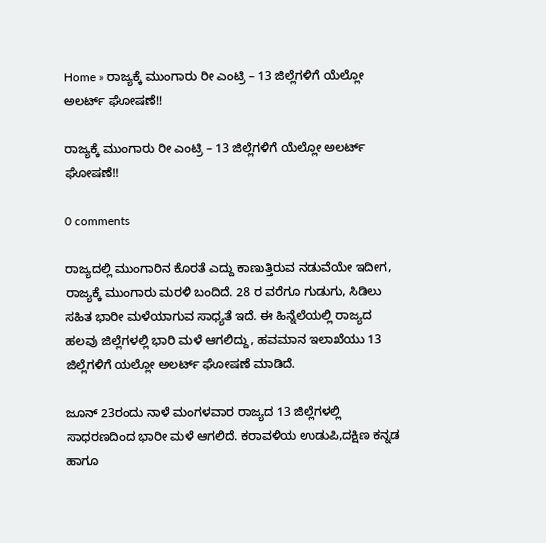Home » ರಾಜ್ಯಕ್ಕೆ ಮುಂಗಾರು ರೀ ಎಂಟ್ರಿ – 13 ಜಿಲ್ಲೆಗಳಿಗೆ ಯೆಲ್ಲೋ ಅಲರ್ಟ್ ಘೋಷಣೆ!!

ರಾಜ್ಯಕ್ಕೆ ಮುಂಗಾರು ರೀ ಎಂಟ್ರಿ – 13 ಜಿಲ್ಲೆಗಳಿಗೆ ಯೆಲ್ಲೋ ಅಲರ್ಟ್ ಘೋಷಣೆ!!

0 comments

ರಾಜ್ಯದಲ್ಲಿ ಮುಂಗಾರಿನ ಕೊರತೆ ಎದ್ದು ಕಾಣುತ್ತಿರುವ ನಡುವೆಯೇ ಇದೀಗ, ರಾಜ್ಯಕ್ಕೆ ಮುಂಗಾರು ಮರಳಿ ಬಂದಿದೆ. 28 ರ ವರೆಗೂ ಗುಡುಗು, ಸಿಡಿಲು ಸಹಿತ ಭಾರೀ ಮಳೆಯಾಗುವ ಸಾಧ್ಯತೆ ಇದೆ. ಈ ಹಿನ್ನೆಲೆಯಲ್ಲಿ ರಾಜ್ಯದ ಹಲವು ಜಿಲ್ಲೆಗಳಲ್ಲಿ ಭಾರಿ ಮಳೆ ಆಗಲಿದ್ದು, ಹವಮಾನ ಇಲಾಖೆಯು 13 ಜಿಲ್ಲೆಗಳಿಗೆ ಯಲ್ಲೋ ಅಲರ್ಟ್ ಘೋಷಣೆ ಮಾಡಿದೆ.

ಜೂನ್ 23ರಂದು ನಾಳೆ ಮಂಗಳವಾರ ರಾಜ್ಯದ 13 ಜಿಲ್ಲೆಗಳಲ್ಲಿ ಸಾಧರಣದಿಂದ ಭಾರೀ ಮಳೆ ಆಗಲಿದೆ. ಕರಾವಳಿಯ ಉಡುಪಿ,ದಕ್ಷಿಣ ಕನ್ನಡ ಹಾಗೂ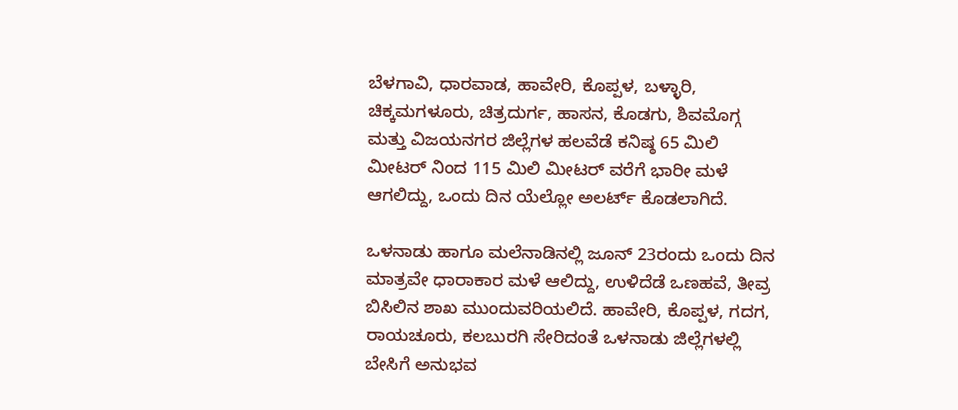ಬೆಳಗಾವಿ, ಧಾರವಾಡ, ಹಾವೇರಿ, ಕೊಪ್ಪಳ, ಬಳ್ಳಾರಿ, ಚಿಕ್ಕಮಗಳೂರು, ಚಿತ್ರದುರ್ಗ, ಹಾಸನ, ಕೊಡಗು, ಶಿವಮೊಗ್ಗ ಮತ್ತು ವಿಜಯನಗರ ಜಿಲ್ಲೆಗಳ ಹಲವೆಡೆ ಕನಿಷ್ಠ 65 ಮಿಲಿ ಮೀಟರ್ ನಿಂದ 115 ಮಿಲಿ ಮೀಟರ್ ವರೆಗೆ ಭಾರೀ ಮಳೆ ಆಗಲಿದ್ದು, ಒಂದು ದಿನ ಯೆಲ್ಲೋ ಅಲರ್ಟ್ ಕೊಡಲಾಗಿದೆ.

ಒಳನಾಡು ಹಾಗೂ ಮಲೆನಾಡಿನಲ್ಲಿ ಜೂನ್ 23ರಂದು ಒಂದು ದಿನ ಮಾತ್ರವೇ ಧಾರಾಕಾರ ಮಳೆ ಆಲಿದ್ದು, ಉಳಿದೆಡೆ ಒಣಹವೆ, ತೀವ್ರ ಬಿಸಿಲಿನ ಶಾಖ ಮುಂದುವರಿಯಲಿದೆ. ಹಾವೇರಿ, ಕೊಪ್ಪಳ, ಗದಗ, ರಾಯಚೂರು, ಕಲಬುರಗಿ ಸೇರಿದಂತೆ ಒಳನಾಡು ಜಿಲ್ಲೆಗಳಲ್ಲಿ ಬೇಸಿಗೆ ಅನುಭವ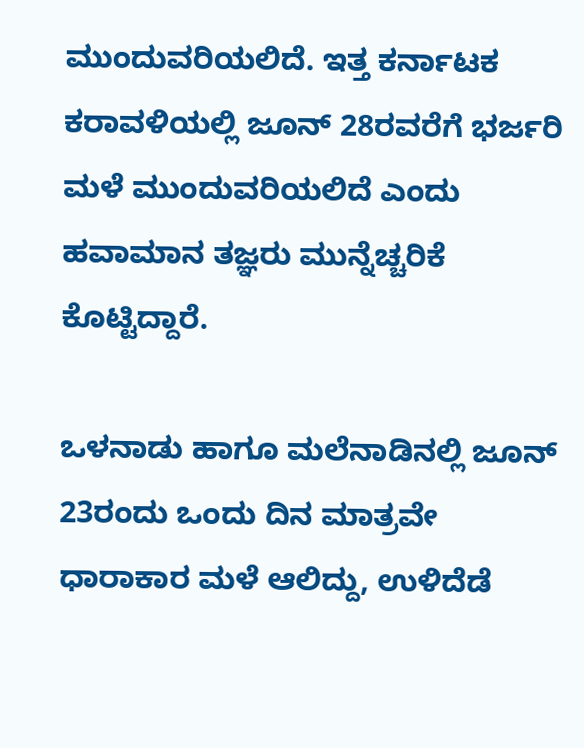ಮುಂದುವರಿಯಲಿದೆ. ಇತ್ತ ಕರ್ನಾಟಕ ಕರಾವಳಿಯಲ್ಲಿ ಜೂನ್ 28ರವರೆಗೆ ಭರ್ಜರಿ ಮಳೆ ಮುಂದುವರಿಯಲಿದೆ ಎಂದು ಹವಾಮಾನ ತಜ್ಞರು ಮುನ್ನೆಚ್ಚರಿಕೆ ಕೊಟ್ಟಿದ್ದಾರೆ.

ಒಳನಾಡು ಹಾಗೂ ಮಲೆನಾಡಿನಲ್ಲಿ ಜೂನ್ 23ರಂದು ಒಂದು ದಿನ ಮಾತ್ರವೇ ಧಾರಾಕಾರ ಮಳೆ ಆಲಿದ್ದು, ಉಳಿದೆಡೆ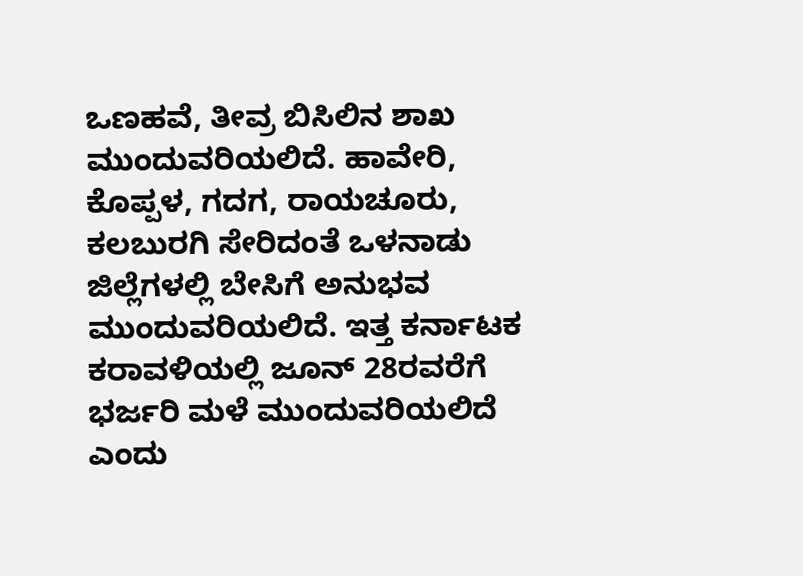ಒಣಹವೆ, ತೀವ್ರ ಬಿಸಿಲಿನ ಶಾಖ ಮುಂದುವರಿಯಲಿದೆ. ಹಾವೇರಿ, ಕೊಪ್ಪಳ, ಗದಗ, ರಾಯಚೂರು, ಕಲಬುರಗಿ ಸೇರಿದಂತೆ ಒಳನಾಡು ಜಿಲ್ಲೆಗಳಲ್ಲಿ ಬೇಸಿಗೆ ಅನುಭವ ಮುಂದುವರಿಯಲಿದೆ. ಇತ್ತ ಕರ್ನಾಟಕ ಕರಾವಳಿಯಲ್ಲಿ ಜೂನ್ 28ರವರೆಗೆ ಭರ್ಜರಿ ಮಳೆ ಮುಂದುವರಿಯಲಿದೆ ಎಂದು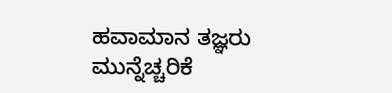ಹವಾಮಾನ ತಜ್ಞರು ಮುನ್ನೆಚ್ಚರಿಕೆ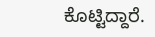ಕೊಟ್ಟಿದ್ದಾರೆ.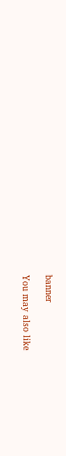banner

You may also like